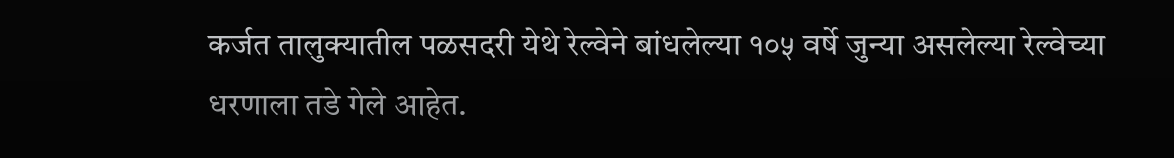कर्जत तालुक्यातील पळसदरी येथे रेल्वेने बांधलेल्या १०५ वर्षे जुन्या असलेल्या रेल्वेच्या धरणाला तडे गेले आहेत.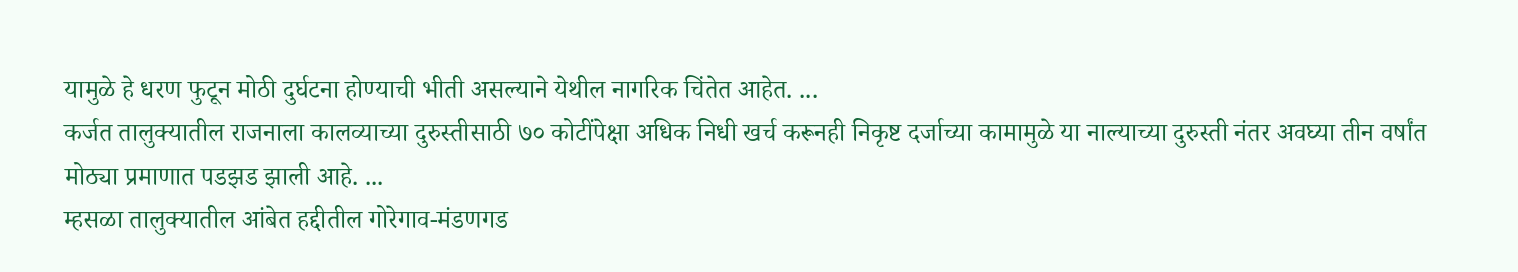यामुळे हे धरण फुटून मोठी दुर्घटना होण्याची भीती असल्याने येथील नागरिक चिंतेत आहेत. ...
कर्जत तालुक्यातील राजनाला कालव्याच्या दुरुस्तीसाठी ७० कोटींपेक्षा अधिक निधी खर्च करूनही निकृष्ट दर्जाच्या कामामुळे या नाल्याच्या दुरुस्ती नंतर अवघ्या तीन वर्षांत मोठ्या प्रमाणात पडझड झाली आहे. ...
म्हसळा तालुक्यातील आंबेत हद्दीतील गोरेगाव-मंडणगड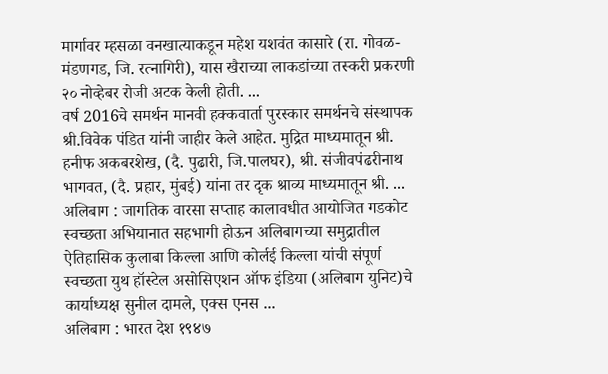मार्गावर म्हसळा वनखात्याकडून महेश यशवंत कासारे (रा. गोवळ-मंडणगड, जि. रत्नागिरी), यास खैराच्या लाकडांच्या तस्करी प्रकरणी २० नोव्हेबर रोजी अटक केली होती. ...
वर्ष 2016चे समर्थन मानवी हक्कवार्ता पुरस्कार समर्थनचे संस्थापक श्री.विवेक पंडित यांनी जाहीर केले आहेत. मुद्रित माध्यमातून श्री. हनीफ अकबरशेख, (दै. पुढारी, जि.पालघर), श्री. संजीवपंढरीनाथ भागवत, (दै. प्रहार, मुंबई) यांना तर दृक श्राव्य माध्यमातून श्री. ...
अलिबाग : जागतिक वारसा सप्ताह कालावधीत आयोजित गडकोट स्वच्छता अभियानात सहभागी होऊन अलिबागच्या समुद्रातील ऐतिहासिक कुलाबा किल्ला आणि कोर्लई किल्ला यांची संपूर्ण स्वच्छता युथ हॉस्टेल असोसिएशन ऑफ इंडिया (अलिबाग युनिट)चे कार्याध्यक्ष सुनील दामले, एक्स एनस ...
अलिबाग : भारत देश १९४७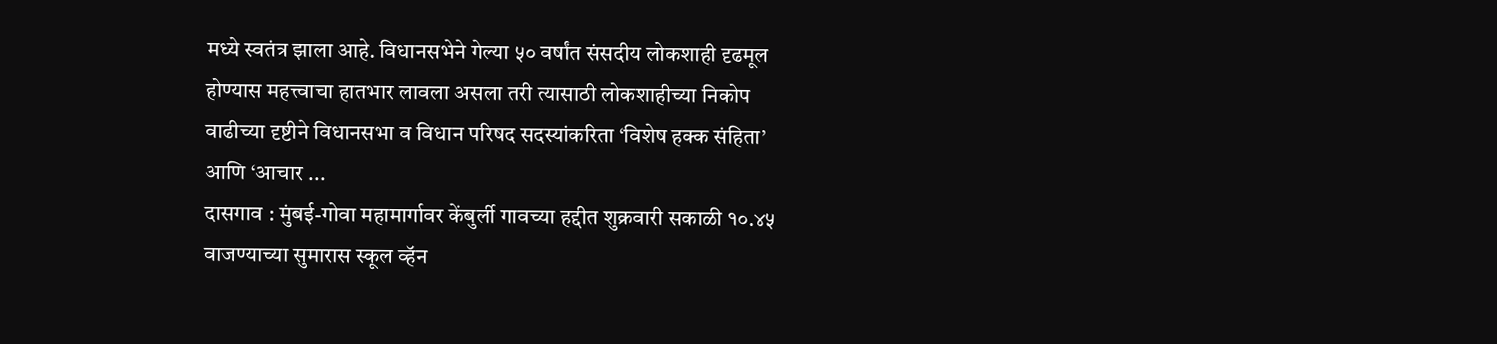मध्ये स्वतंत्र झाला आहे. विधानसभेने गेल्या ५० वर्षांत संसदीय लोकशाही दृढमूल होण्यास महत्त्वाचा हातभार लावला असला तरी त्यासाठी लोकशाहीच्या निकोप वाढीच्या दृष्टीने विधानसभा व विधान परिषद सदस्यांकरिता ‘विशेष हक्क संहिता’ आणि ‘आचार ...
दासगाव : मुंबई-गोवा महामार्गावर केंबुर्ली गावच्या हद्दीत शुक्रवारी सकाळी १०.४५ वाजण्याच्या सुमारास स्कूल व्हॅन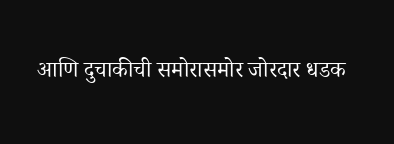आणि दुचाकीची समोरासमोर जोरदार धडक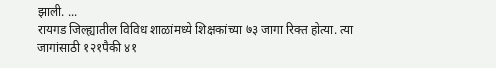झाली. ...
रायगड जिल्ह्यातील विविध शाळांमध्ये शिक्षकांच्या ७३ जागा रिक्त होत्या. त्या जागांसाठी १२१पैकी ४१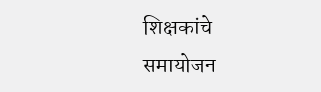शिक्षकांचे समायोजन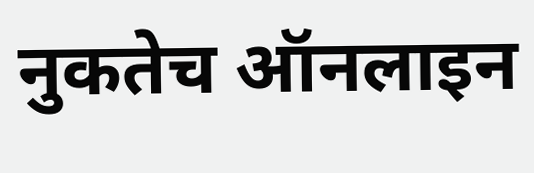नुकतेच ऑनलाइन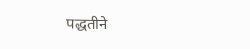पद्धतीने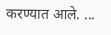करण्यात आले. ...